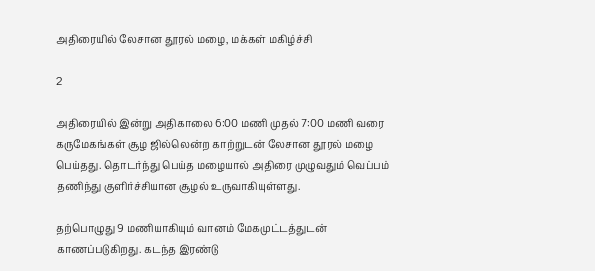அதிரையில் லேசான தூரல் மழை, மக்கள் மகிழ்ச்சி

2

அதிரையில் இன்று அதிகாலை 6:00 மணி முதல் 7:00 மணி வரை கருமேகங்கள் சூழ ஜில்லென்ற காற்றுடன் லேசான தூரல் மழை பெய்தது. தொடர்ந்து பெய்த மழையால் அதிரை முழுவதும் வெப்பம் தணிந்து குளிர்ச்சியான சூழல் உருவாகியுள்ளது.

தற்பொழுது 9 மணியாகியும் வானம் மேகமுட்டத்துடன் காணப்படுகிறது. கடந்த இரண்டு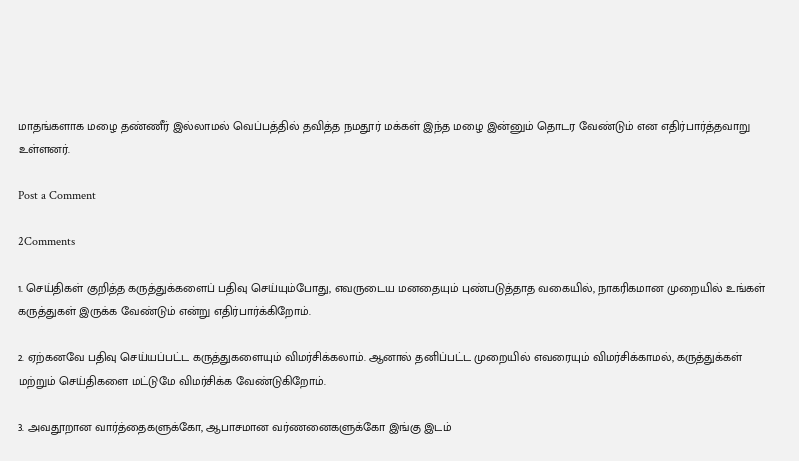மாதங்களாக மழை தண்ணீர் இல்லாமல் வெப்பத்தில் தவித்த நமதூர் மக்கள் இந்த மழை இன்னும் தொடர வேண்டும் என எதிர்பார்த்தவாறு உள்ளனர்.

Post a Comment

2Comments

1. செய்திகள் குறித்த கருத்துக்களைப் பதிவு செய்யும்போது, எவருடைய மனதையும் புண்படுத்தாத வகையில், நாகரிகமான முறையில் உங்கள் கருத்துகள் இருக்க வேண்டும் என்று எதிர்பார்க்கிறோம்.

2. ஏற்கனவே பதிவு செய்யப்பட்ட கருத்துகளையும் விமர்சிக்கலாம். ஆனால் தனிப்பட்ட முறையில் எவரையும் விமர்சிக்காமல், கருத்துக்கள் மற்றும் செய்திகளை மட்டுமே விமர்சிக்க வேண்டுகிறோம்.

3. அவதூறான வார்த்தைகளுக்கோ, ஆபாசமான வர்ணனைகளுக்கோ இங்கு இடம்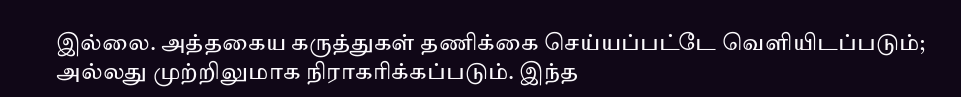இல்லை. அத்தகைய கருத்துகள் தணிக்கை செய்யப்பட்டே வெளியிடப்படும்; அல்லது முற்றிலுமாக நிராகரிக்கப்படும். இந்த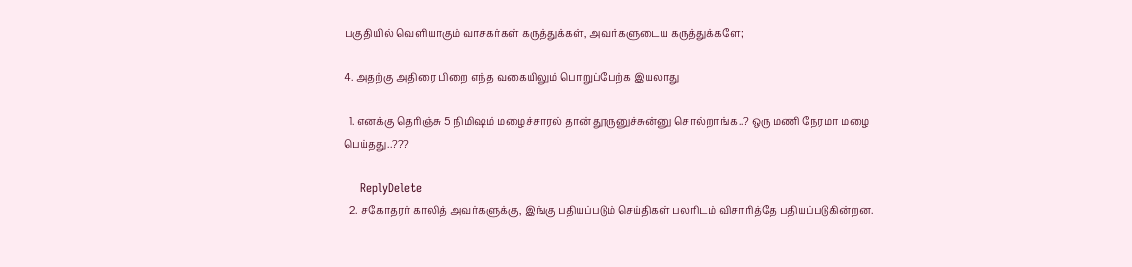பகுதியில் வெளியாகும் வாசகர்கள் கருத்துக்கள், அவர்களுடைய கருத்துக்களே;

4. அதற்கு அதிரை பிறை எந்த வகையிலும் பொறுப்பேற்க இயலாது

  1. எனக்கு தெரிஞ்சு 5 நிமிஷம் மழைச்சாரல் தான் தூருனுச்சுன்னு சொல்றாங்க..? ஒரு மணி நேரமா மழை பெய்தது..???

    ReplyDelete
  2. சகோதரர் காலித் அவர்களுக்கு, இங்கு பதியப்படும் செய்திகள் பலரிடம் விசாரித்தே பதியப்படுகின்றன.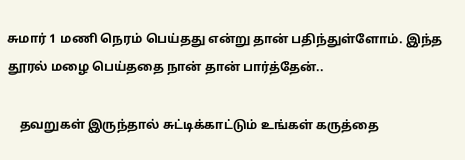சுமார் 1 மணி நெரம் பெய்தது என்று தான் பதிந்துள்ளோம். இந்த தூரல் மழை பெய்ததை நான் தான் பார்த்தேன்..

    தவறுகள் இருந்தால் சுட்டிக்காட்டும் உங்கள் கருத்தை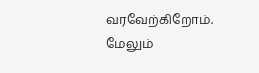வரவேற்கிறோம். மேலும்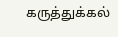கருத்துக்கல்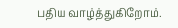பதிய வாழ்த்துகிறோம்.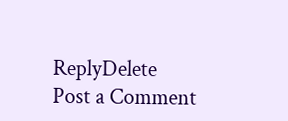ReplyDelete
Post a Comment